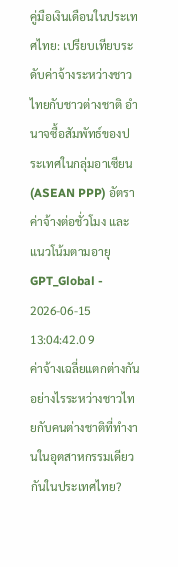คู่มือเงินเดือนในประเทศไทย: เปรียบเทียบระดับค่าจ้างระหว่างชาวไทยกับชาวต่างชาติ อำนาจซื้อสัมพัทธ์ของประเทศในกลุ่มอาเซียน (ASEAN PPP) อัตราค่าจ้างต่อชั่วโมง และแนวโน้มตามอายุ
GPT_Global - 2026-06-15 13:04:42.0 9
ค่าจ้างเฉลี่ยแตกต่างกันอย่างไรระหว่างชาวไทยกับคนต่างชาติที่ทำงานในอุตสาหกรรมเดียวกันในประเทศไทย?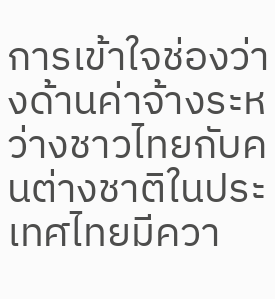การเข้าใจช่องว่างด้านค่าจ้างระหว่างชาวไทยกับคนต่างชาติในประเทศไทยมีควา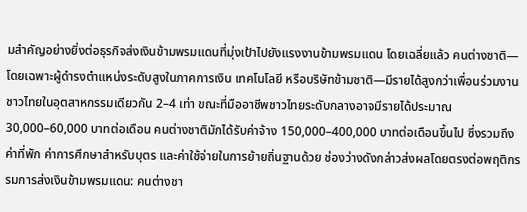มสำคัญอย่างยิ่งต่อธุรกิจส่งเงินข้ามพรมแดนที่มุ่งเป้าไปยังแรงงานข้ามพรมแดน โดยเฉลี่ยแล้ว คนต่างชาติ—โดยเฉพาะผู้ดำรงตำแหน่งระดับสูงในภาคการเงิน เทคโนโลยี หรือบริษัทข้ามชาติ—มีรายได้สูงกว่าเพื่อนร่วมงานชาวไทยในอุตสาหกรรมเดียวกัน 2–4 เท่า ขณะที่มืออาชีพชาวไทยระดับกลางอาจมีรายได้ประมาณ 30,000–60,000 บาทต่อเดือน คนต่างชาติมักได้รับค่าจ้าง 150,000–400,000 บาทต่อเดือนขึ้นไป ซึ่งรวมถึงค่าที่พัก ค่าการศึกษาสำหรับบุตร และค่าใช้จ่ายในการย้ายถิ่นฐานด้วย ช่องว่างดังกล่าวส่งผลโดยตรงต่อพฤติกรรมการส่งเงินข้ามพรมแดน: คนต่างชา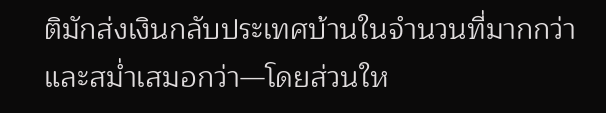ติมักส่งเงินกลับประเทศบ้านในจำนวนที่มากกว่าและสม่ำเสมอกว่า—โดยส่วนให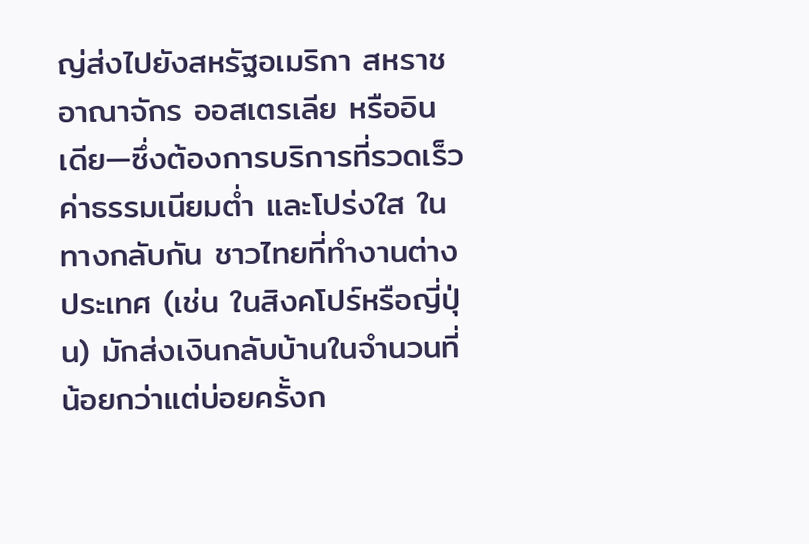ญ่ส่งไปยังสหรัฐอเมริกา สหราชอาณาจักร ออสเตรเลีย หรืออินเดีย—ซึ่งต้องการบริการที่รวดเร็ว ค่าธรรมเนียมต่ำ และโปร่งใส ในทางกลับกัน ชาวไทยที่ทำงานต่างประเทศ (เช่น ในสิงคโปร์หรือญี่ปุ่น) มักส่งเงินกลับบ้านในจำนวนที่น้อยกว่าแต่บ่อยครั้งก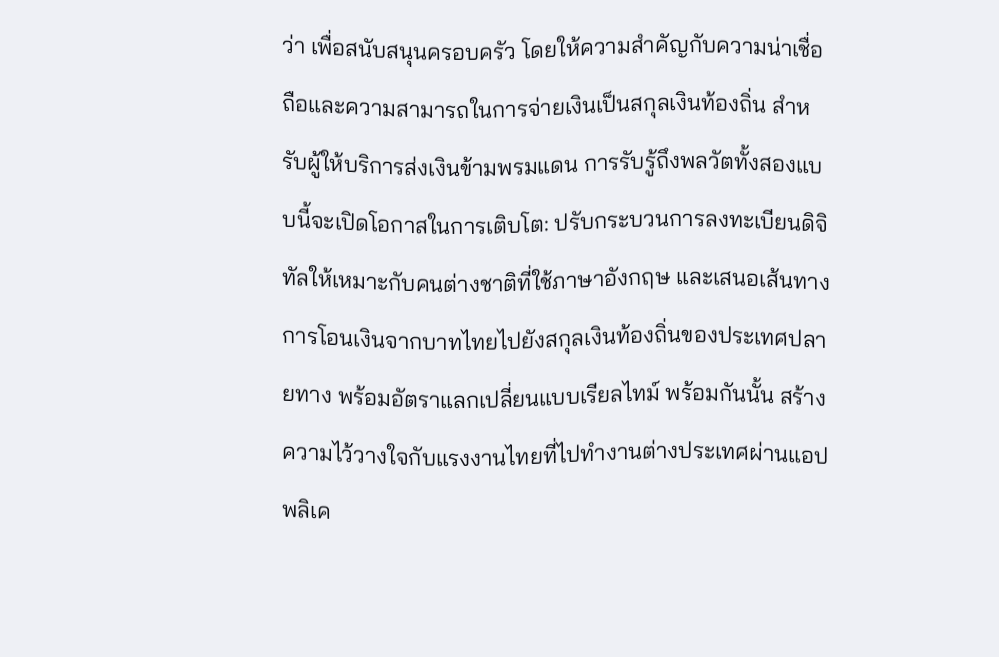ว่า เพื่อสนับสนุนครอบครัว โดยให้ความสำคัญกับความน่าเชื่อถือและความสามารถในการจ่ายเงินเป็นสกุลเงินท้องถิ่น สำหรับผู้ให้บริการส่งเงินข้ามพรมแดน การรับรู้ถึงพลวัตทั้งสองแบบนี้จะเปิดโอกาสในการเติบโต: ปรับกระบวนการลงทะเบียนดิจิทัลให้เหมาะกับคนต่างชาติที่ใช้ภาษาอังกฤษ และเสนอเส้นทางการโอนเงินจากบาทไทยไปยังสกุลเงินท้องถิ่นของประเทศปลายทาง พร้อมอัตราแลกเปลี่ยนแบบเรียลไทม์ พร้อมกันนั้น สร้างความไว้วางใจกับแรงงานไทยที่ไปทำงานต่างประเทศผ่านแอปพลิเค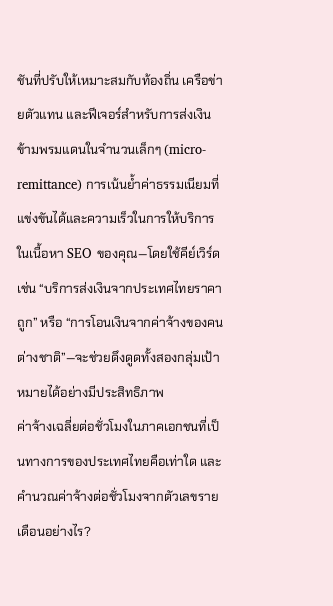ชันที่ปรับให้เหมาะสมกับท้องถิ่น เครือข่ายตัวแทน และฟีเจอร์สำหรับการส่งเงินข้ามพรมแดนในจำนวนเล็กๆ (micro-remittance) การเน้นย้ำค่าธรรมเนียมที่แข่งขันได้และความเร็วในการให้บริการในเนื้อหา SEO ของคุณ—โดยใช้คีย์เวิร์ดเช่น “บริการส่งเงินจากประเทศไทยราคาถูก” หรือ “การโอนเงินจากค่าจ้างของคนต่างชาติ”—จะช่วยดึงดูดทั้งสองกลุ่มเป้าหมายได้อย่างมีประสิทธิภาพ
ค่าจ้างเฉลี่ยต่อชั่วโมงในภาคเอกชนที่เป็นทางการของประเทศไทยคือเท่าใด และคำนวณค่าจ้างต่อชั่วโมงจากตัวเลขรายเดือนอย่างไร?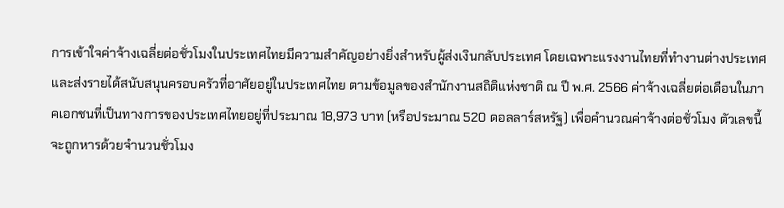การเข้าใจค่าจ้างเฉลี่ยต่อชั่วโมงในประเทศไทยมีความสำคัญอย่างยิ่งสำหรับผู้ส่งเงินกลับประเทศ โดยเฉพาะแรงงานไทยที่ทำงานต่างประเทศและส่งรายได้สนับสนุนครอบครัวที่อาศัยอยู่ในประเทศไทย ตามข้อมูลของสำนักงานสถิติแห่งชาติ ณ ปี พ.ศ. 2566 ค่าจ้างเฉลี่ยต่อเดือนในภาคเอกชนที่เป็นทางการของประเทศไทยอยู่ที่ประมาณ 18,973 บาท (หรือประมาณ 520 ดอลลาร์สหรัฐ) เพื่อคำนวณค่าจ้างต่อชั่วโมง ตัวเลขนี้จะถูกหารด้วยจำนวนชั่วโมง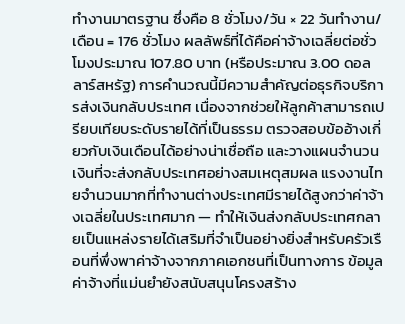ทำงานมาตรฐาน ซึ่งคือ 8 ชั่วโมง/วัน × 22 วันทำงาน/เดือน = 176 ชั่วโมง ผลลัพธ์ที่ได้คือค่าจ้างเฉลี่ยต่อชั่วโมงประมาณ 107.80 บาท (หรือประมาณ 3.00 ดอลลาร์สหรัฐ) การคำนวณนี้มีความสำคัญต่อธุรกิจบริการส่งเงินกลับประเทศ เนื่องจากช่วยให้ลูกค้าสามารถเปรียบเทียบระดับรายได้ที่เป็นธรรม ตรวจสอบข้ออ้างเกี่ยวกับเงินเดือนได้อย่างน่าเชื่อถือ และวางแผนจำนวนเงินที่จะส่งกลับประเทศอย่างสมเหตุสมผล แรงงานไทยจำนวนมากที่ทำงานต่างประเทศมีรายได้สูงกว่าค่าจ้างเฉลี่ยในประเทศมาก — ทำให้เงินส่งกลับประเทศกลายเป็นแหล่งรายได้เสริมที่จำเป็นอย่างยิ่งสำหรับครัวเรือนที่พึ่งพาค่าจ้างจากภาคเอกชนที่เป็นทางการ ข้อมูลค่าจ้างที่แม่นยำยังสนับสนุนโครงสร้าง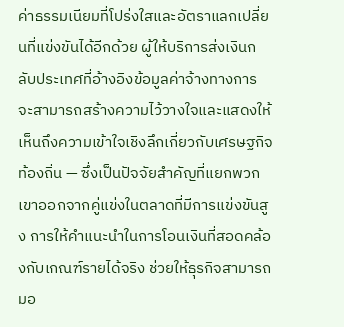ค่าธรรมเนียมที่โปร่งใสและอัตราแลกเปลี่ยนที่แข่งขันได้อีกด้วย ผู้ให้บริการส่งเงินกลับประเทศที่อ้างอิงข้อมูลค่าจ้างทางการ จะสามารถสร้างความไว้วางใจและแสดงให้เห็นถึงความเข้าใจเชิงลึกเกี่ยวกับเศรษฐกิจท้องถิ่น — ซึ่งเป็นปัจจัยสำคัญที่แยกพวกเขาออกจากคู่แข่งในตลาดที่มีการแข่งขันสูง การให้คำแนะนำในการโอนเงินที่สอดคล้องกับเกณฑ์รายได้จริง ช่วยให้ธุรกิจสามารถมอ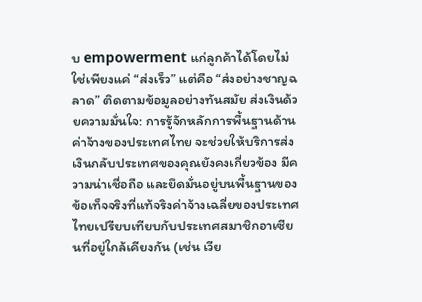บ empowerment แก่ลูกค้าได้โดยไม่ใช่เพียงแค่ “ส่งเร็ว” แต่คือ “ส่งอย่างชาญฉลาด” ติดตามข้อมูลอย่างทันสมัย ส่งเงินด้วยความมั่นใจ: การรู้จักหลักการพื้นฐานด้านค่าจ้างของประเทศไทย จะช่วยให้บริการส่งเงินกลับประเทศของคุณยังคงเกี่ยวข้อง มีความน่าเชื่อถือ และยึดมั่นอยู่บนพื้นฐานของข้อเท็จจริงที่แท้จริงค่าจ้างเฉลี่ยของประเทศไทยเปรียบเทียบกับประเทศสมาชิกอาเซียนที่อยู่ใกล้เคียงกัน (เช่น เวีย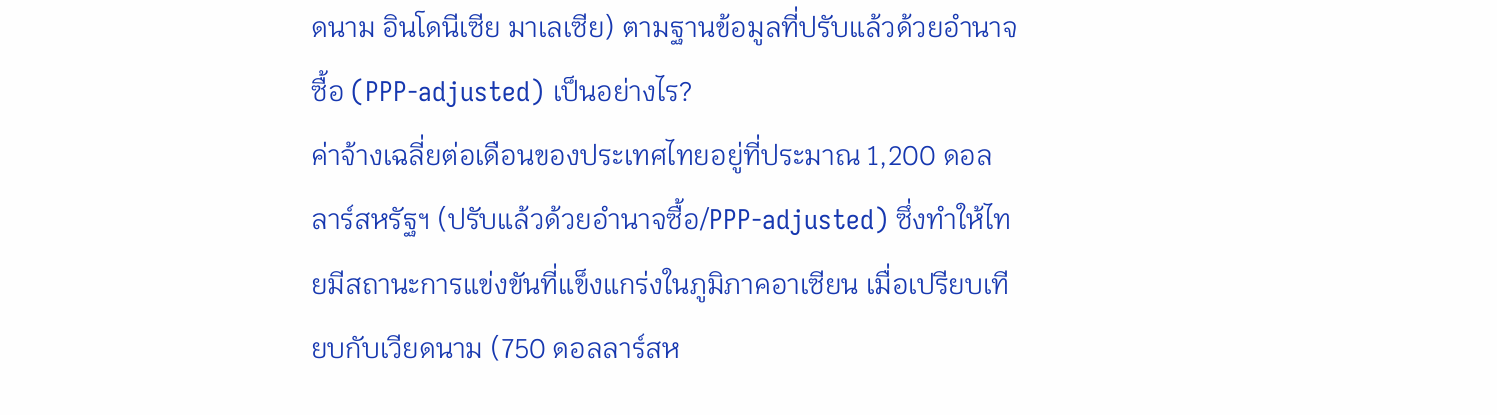ดนาม อินโดนีเซีย มาเลเซีย) ตามฐานข้อมูลที่ปรับแล้วด้วยอำนาจซื้อ (PPP-adjusted) เป็นอย่างไร?
ค่าจ้างเฉลี่ยต่อเดือนของประเทศไทยอยู่ที่ประมาณ 1,200 ดอลลาร์สหรัฐฯ (ปรับแล้วด้วยอำนาจซื้อ/PPP-adjusted) ซึ่งทำให้ไทยมีสถานะการแข่งขันที่แข็งแกร่งในภูมิภาคอาเซียน เมื่อเปรียบเทียบกับเวียดนาม (750 ดอลลาร์สห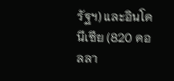รัฐฯ) และอินโดนีเซีย (820 ดอลลา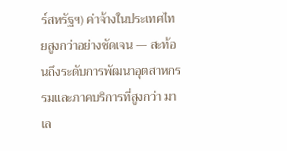ร์สหรัฐฯ) ค่าจ้างในประเทศไทยสูงกว่าอย่างชัดเจน — สะท้อนถึงระดับการพัฒนาอุตสาหกรรมและภาคบริการที่สูงกว่า มาเล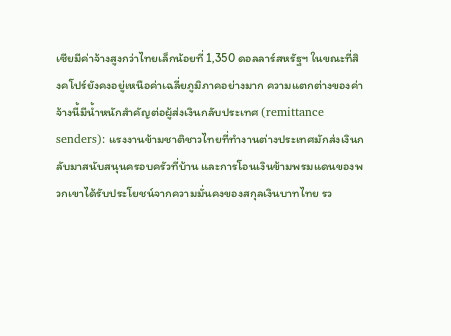เซียมีค่าจ้างสูงกว่าไทยเล็กน้อยที่ 1,350 ดอลลาร์สหรัฐฯ ในขณะที่สิงคโปร์ยังคงอยู่เหนือค่าเฉลี่ยภูมิภาคอย่างมาก ความแตกต่างของค่าจ้างนี้มีน้ำหนักสำคัญต่อผู้ส่งเงินกลับประเทศ (remittance senders): แรงงานข้ามชาติชาวไทยที่ทำงานต่างประเทศมักส่งเงินกลับมาสนับสนุนครอบครัวที่บ้าน และการโอนเงินข้ามพรมแดนของพวกเขาได้รับประโยชน์จากความมั่นคงของสกุลเงินบาทไทย รว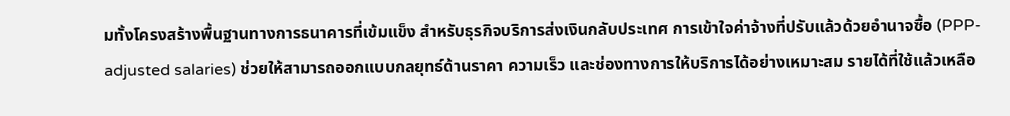มทั้งโครงสร้างพื้นฐานทางการธนาคารที่เข้มแข็ง สำหรับธุรกิจบริการส่งเงินกลับประเทศ การเข้าใจค่าจ้างที่ปรับแล้วด้วยอำนาจซื้อ (PPP-adjusted salaries) ช่วยให้สามารถออกแบบกลยุทธ์ด้านราคา ความเร็ว และช่องทางการให้บริการได้อย่างเหมาะสม รายได้ที่ใช้แล้วเหลือ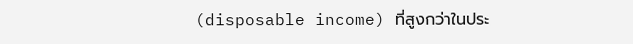(disposable income) ที่สูงกว่าในประ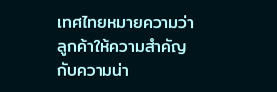เทศไทยหมายความว่า ลูกค้าให้ความสำคัญกับความน่า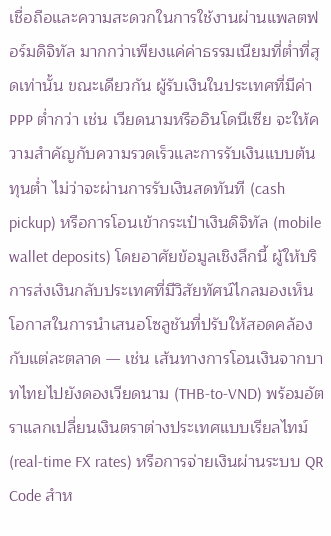เชื่อถือและความสะดวกในการใช้งานผ่านแพลตฟอร์มดิจิทัล มากกว่าเพียงแค่ค่าธรรมเนียมที่ต่ำที่สุดเท่านั้น ขณะเดียวกัน ผู้รับเงินในประเทศที่มีค่า PPP ต่ำกว่า เช่น เวียดนามหรืออินโดนีเซีย จะให้ความสำคัญกับความรวดเร็วและการรับเงินแบบต้นทุนต่ำ ไม่ว่าจะผ่านการรับเงินสดทันที (cash pickup) หรือการโอนเข้ากระเป๋าเงินดิจิทัล (mobile wallet deposits) โดยอาศัยข้อมูลเชิงลึกนี้ ผู้ให้บริการส่งเงินกลับประเทศที่มีวิสัยทัศน์ไกลมองเห็นโอกาสในการนำเสนอโซลูชันที่ปรับให้สอดคล้องกับแต่ละตลาด — เช่น เส้นทางการโอนเงินจากบาทไทยไปยังดองเวียดนาม (THB-to-VND) พร้อมอัตราแลกเปลี่ยนเงินตราต่างประเทศแบบเรียลไทม์ (real-time FX rates) หรือการจ่ายเงินผ่านระบบ QR Code สำห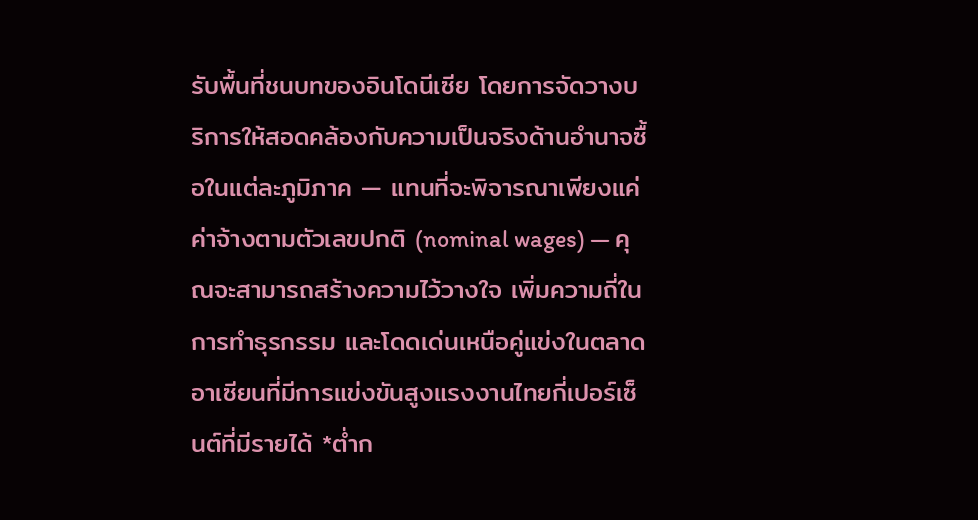รับพื้นที่ชนบทของอินโดนีเซีย โดยการจัดวางบริการให้สอดคล้องกับความเป็นจริงด้านอำนาจซื้อในแต่ละภูมิภาค — แทนที่จะพิจารณาเพียงแค่ค่าจ้างตามตัวเลขปกติ (nominal wages) — คุณจะสามารถสร้างความไว้วางใจ เพิ่มความถี่ในการทำธุรกรรม และโดดเด่นเหนือคู่แข่งในตลาดอาเซียนที่มีการแข่งขันสูงแรงงานไทยกี่เปอร์เซ็นต์ที่มีรายได้ *ต่ำก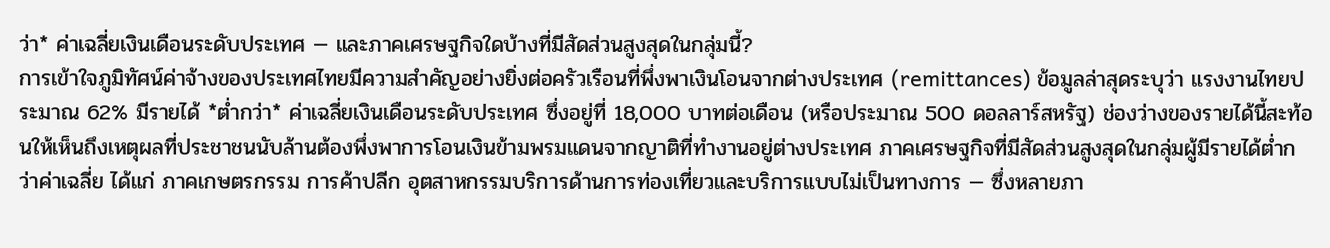ว่า* ค่าเฉลี่ยเงินเดือนระดับประเทศ — และภาคเศรษฐกิจใดบ้างที่มีสัดส่วนสูงสุดในกลุ่มนี้?
การเข้าใจภูมิทัศน์ค่าจ้างของประเทศไทยมีความสำคัญอย่างยิ่งต่อครัวเรือนที่พึ่งพาเงินโอนจากต่างประเทศ (remittances) ข้อมูลล่าสุดระบุว่า แรงงานไทยประมาณ 62% มีรายได้ *ต่ำกว่า* ค่าเฉลี่ยเงินเดือนระดับประเทศ ซึ่งอยู่ที่ 18,000 บาทต่อเดือน (หรือประมาณ 500 ดอลลาร์สหรัฐ) ช่องว่างของรายได้นี้สะท้อนให้เห็นถึงเหตุผลที่ประชาชนนับล้านต้องพึ่งพาการโอนเงินข้ามพรมแดนจากญาติที่ทำงานอยู่ต่างประเทศ ภาคเศรษฐกิจที่มีสัดส่วนสูงสุดในกลุ่มผู้มีรายได้ต่ำกว่าค่าเฉลี่ย ได้แก่ ภาคเกษตรกรรม การค้าปลีก อุตสาหกรรมบริการด้านการท่องเที่ยวและบริการแบบไม่เป็นทางการ — ซึ่งหลายภา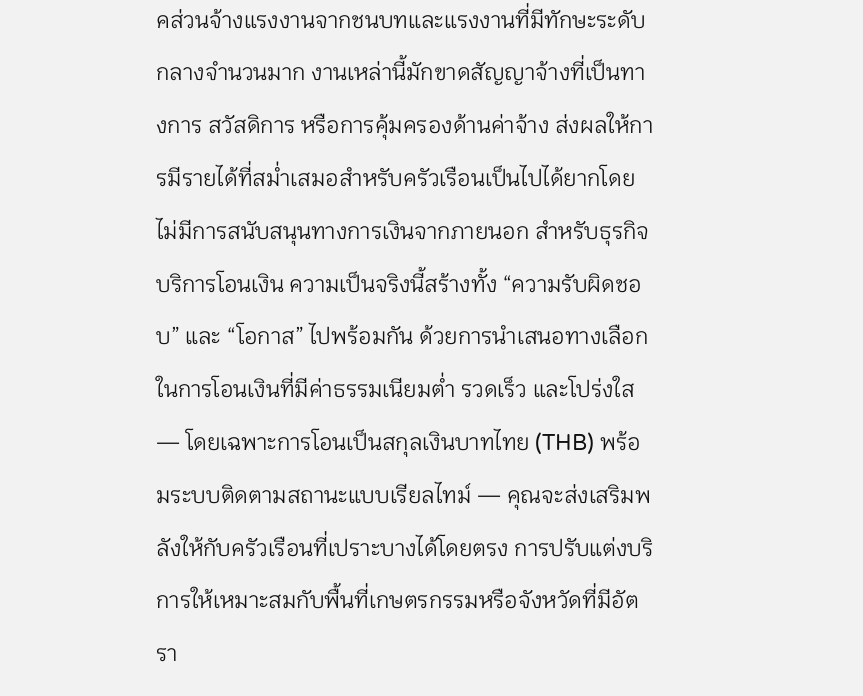คส่วนจ้างแรงงานจากชนบทและแรงงานที่มีทักษะระดับกลางจำนวนมาก งานเหล่านี้มักขาดสัญญาจ้างที่เป็นทางการ สวัสดิการ หรือการคุ้มครองด้านค่าจ้าง ส่งผลให้การมีรายได้ที่สม่ำเสมอสำหรับครัวเรือนเป็นไปได้ยากโดยไม่มีการสนับสนุนทางการเงินจากภายนอก สำหรับธุรกิจบริการโอนเงิน ความเป็นจริงนี้สร้างทั้ง “ความรับผิดชอบ” และ “โอกาส” ไปพร้อมกัน ด้วยการนำเสนอทางเลือกในการโอนเงินที่มีค่าธรรมเนียมต่ำ รวดเร็ว และโปร่งใส — โดยเฉพาะการโอนเป็นสกุลเงินบาทไทย (THB) พร้อมระบบติดตามสถานะแบบเรียลไทม์ — คุณจะส่งเสริมพลังให้กับครัวเรือนที่เปราะบางได้โดยตรง การปรับแต่งบริการให้เหมาะสมกับพื้นที่เกษตรกรรมหรือจังหวัดที่มีอัตรา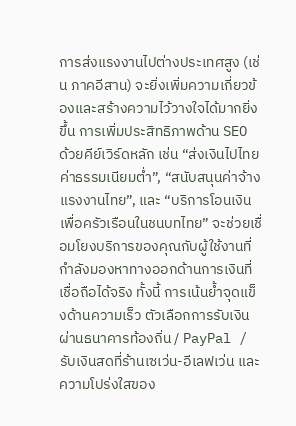การส่งแรงงานไปต่างประเทศสูง (เช่น ภาคอีสาน) จะยิ่งเพิ่มความเกี่ยวข้องและสร้างความไว้วางใจได้มากยิ่งขึ้น การเพิ่มประสิทธิภาพด้าน SEO ด้วยคีย์เวิร์ดหลัก เช่น “ส่งเงินไปไทยค่าธรรมเนียมต่ำ”, “สนับสนุนค่าจ้างแรงงานไทย”, และ “บริการโอนเงินเพื่อครัวเรือนในชนบทไทย” จะช่วยเชื่อมโยงบริการของคุณกับผู้ใช้งานที่กำลังมองหาทางออกด้านการเงินที่เชื่อถือได้จริง ทั้งนี้ การเน้นย้ำจุดแข็งด้านความเร็ว ตัวเลือกการรับเงินผ่านธนาคารท้องถิ่น / PayPal / รับเงินสดที่ร้านเซเว่น-อีเลฟเว่น และความโปร่งใสของ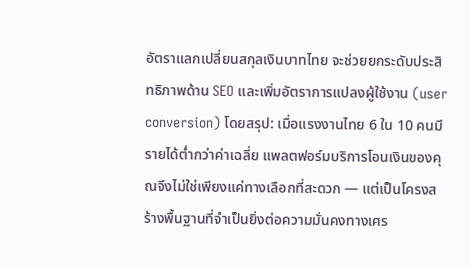อัตราแลกเปลี่ยนสกุลเงินบาทไทย จะช่วยยกระดับประสิทธิภาพด้าน SEO และเพิ่มอัตราการแปลงผู้ใช้งาน (user conversion) โดยสรุป: เมื่อแรงงานไทย 6 ใน 10 คนมีรายได้ต่ำกว่าค่าเฉลี่ย แพลตฟอร์มบริการโอนเงินของคุณจึงไม่ใช่เพียงแค่ทางเลือกที่สะดวก — แต่เป็นโครงสร้างพื้นฐานที่จำเป็นยิ่งต่อความมั่นคงทางเศร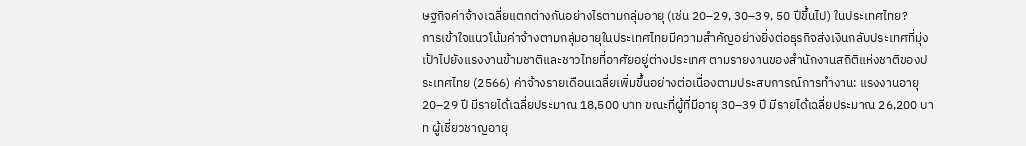ษฐกิจค่าจ้างเฉลี่ยแตกต่างกันอย่างไรตามกลุ่มอายุ (เช่น 20–29, 30–39, 50 ปีขึ้นไป) ในประเทศไทย?
การเข้าใจแนวโน้มค่าจ้างตามกลุ่มอายุในประเทศไทยมีความสำคัญอย่างยิ่งต่อธุรกิจส่งเงินกลับประเทศที่มุ่งเป้าไปยังแรงงานข้ามชาติและชาวไทยที่อาศัยอยู่ต่างประเทศ ตามรายงานของสำนักงานสถิติแห่งชาติของประเทศไทย (2566) ค่าจ้างรายเดือนเฉลี่ยเพิ่มขึ้นอย่างต่อเนื่องตามประสบการณ์การทำงาน: แรงงานอายุ 20–29 ปี มีรายได้เฉลี่ยประมาณ 18,500 บาท ขณะที่ผู้ที่มีอายุ 30–39 ปี มีรายได้เฉลี่ยประมาณ 26,200 บาท ผู้เชี่ยวชาญอายุ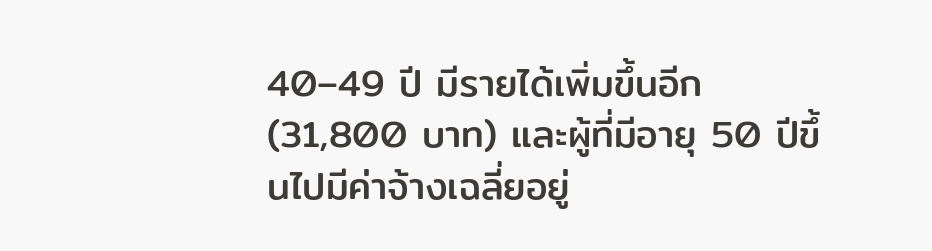40–49 ปี มีรายได้เพิ่มขึ้นอีก (31,800 บาท) และผู้ที่มีอายุ 50 ปีขึ้นไปมีค่าจ้างเฉลี่ยอยู่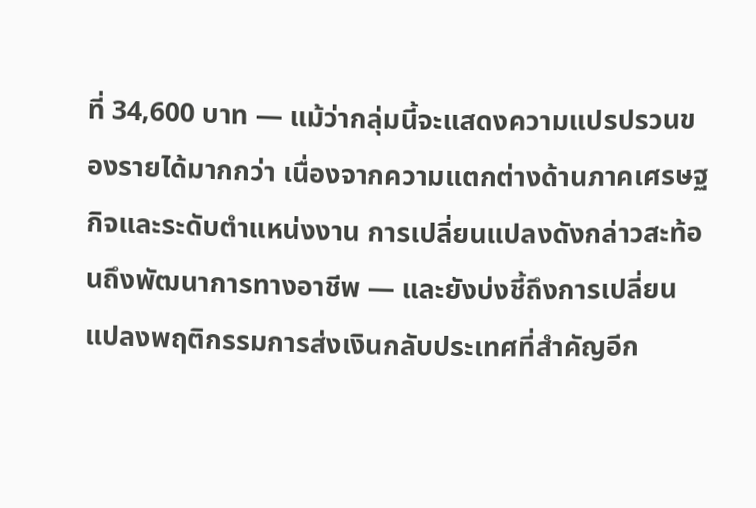ที่ 34,600 บาท — แม้ว่ากลุ่มนี้จะแสดงความแปรปรวนของรายได้มากกว่า เนื่องจากความแตกต่างด้านภาคเศรษฐกิจและระดับตำแหน่งงาน การเปลี่ยนแปลงดังกล่าวสะท้อนถึงพัฒนาการทางอาชีพ — และยังบ่งชี้ถึงการเปลี่ยนแปลงพฤติกรรมการส่งเงินกลับประเทศที่สำคัญอีก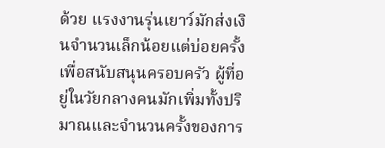ด้วย แรงงานรุ่นเยาว์มักส่งเงินจำนวนเล็กน้อยแต่บ่อยครั้ง เพื่อสนับสนุนครอบครัว ผู้ที่อยู่ในวัยกลางคนมักเพิ่มทั้งปริมาณและจำนวนครั้งของการ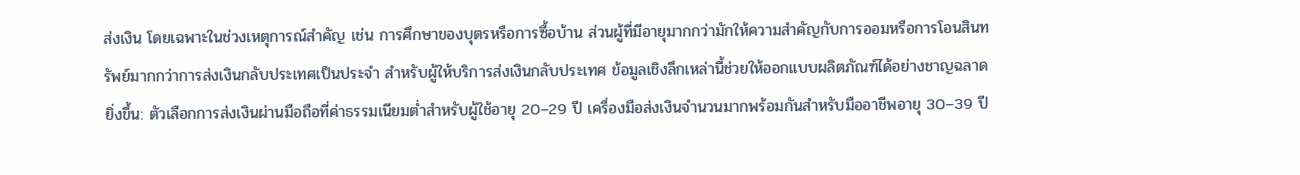ส่งเงิน โดยเฉพาะในช่วงเหตุการณ์สำคัญ เช่น การศึกษาของบุตรหรือการซื้อบ้าน ส่วนผู้ที่มีอายุมากกว่ามักให้ความสำคัญกับการออมหรือการโอนสินทรัพย์มากกว่าการส่งเงินกลับประเทศเป็นประจำ สำหรับผู้ให้บริการส่งเงินกลับประเทศ ข้อมูลเชิงลึกเหล่านี้ช่วยให้ออกแบบผลิตภัณฑ์ได้อย่างชาญฉลาดยิ่งขึ้น: ตัวเลือกการส่งเงินผ่านมือถือที่ค่าธรรมเนียมต่ำสำหรับผู้ใช้อายุ 20–29 ปี เครื่องมือส่งเงินจำนวนมากพร้อมกันสำหรับมืออาชีพอายุ 30–39 ปี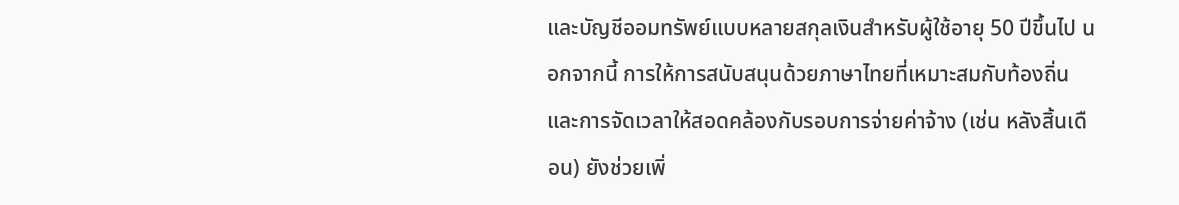และบัญชีออมทรัพย์แบบหลายสกุลเงินสำหรับผู้ใช้อายุ 50 ปีขึ้นไป นอกจากนี้ การให้การสนับสนุนด้วยภาษาไทยที่เหมาะสมกับท้องถิ่น และการจัดเวลาให้สอดคล้องกับรอบการจ่ายค่าจ้าง (เช่น หลังสิ้นเดือน) ยังช่วยเพิ่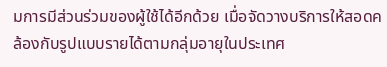มการมีส่วนร่วมของผู้ใช้ได้อีกด้วย เมื่อจัดวางบริการให้สอดคล้องกับรูปแบบรายได้ตามกลุ่มอายุในประเทศ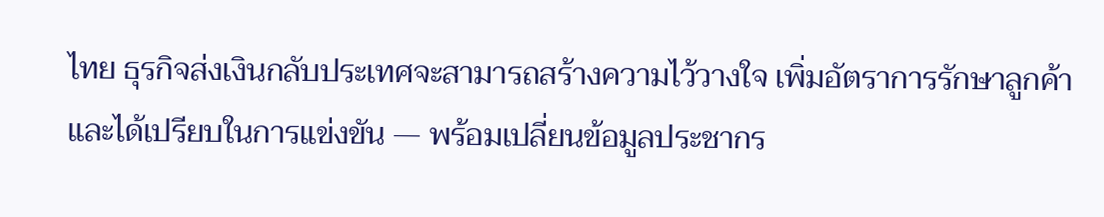ไทย ธุรกิจส่งเงินกลับประเทศจะสามารถสร้างความไว้วางใจ เพิ่มอัตราการรักษาลูกค้า และได้เปรียบในการแข่งขัน — พร้อมเปลี่ยนข้อมูลประชากร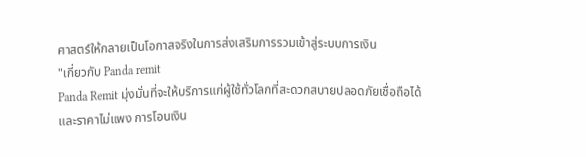ศาสตร์ให้กลายเป็นโอกาสจริงในการส่งเสริมการรวมเข้าสู่ระบบการเงิน
"เกี่ยวกับ Panda remit
Panda Remit มุ่งมั่นที่จะให้บริการแก่ผู้ใช้ทั่วโลกที่สะดวกสบายปลอดภัยเชื่อถือได้และราคาไม่แพง การโอนเงิน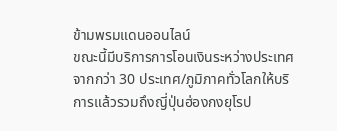ข้ามพรมแดนออนไลน์
ขณะนี้มีบริการการโอนเงินระหว่างประเทศจากกว่า 30 ประเทศ/ภูมิภาคทั่วโลกให้บริการแล้วรวมถึงญี่ปุ่นฮ่องกงยุโรป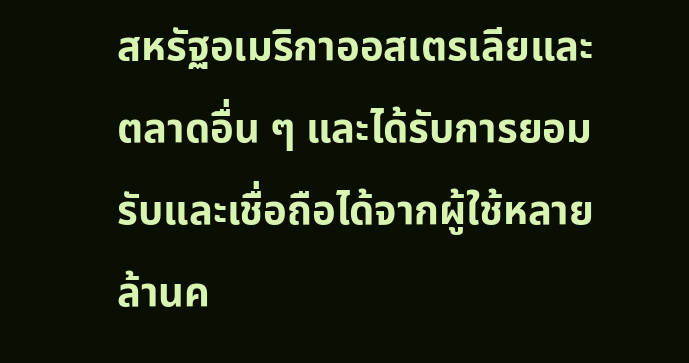สหรัฐอเมริกาออสเตรเลียและตลาดอื่น ๆ และได้รับการยอมรับและเชื่อถือได้จากผู้ใช้หลายล้านค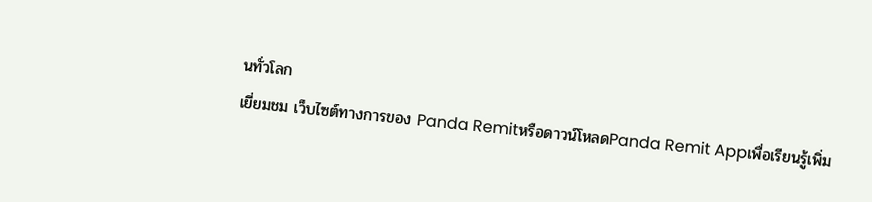นทั่วโลก
เยี่ยมชม เว็บไซต์ทางการของ Panda Remitหรือดาวน์โหลดPanda Remit Appเพื่อเรียนรู้เพิ่ม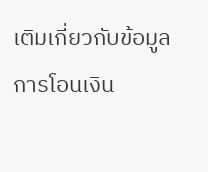เติมเกี่ยวกับข้อมูลการโอนเงิน